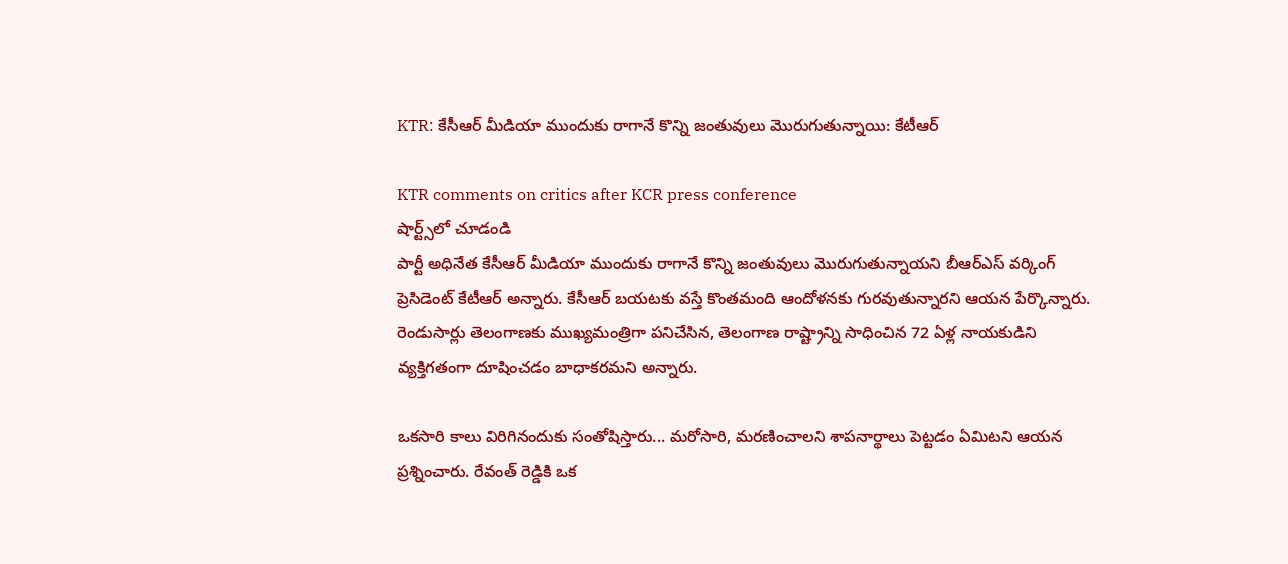KTR: కేసీఆర్ మీడియా ముందుకు రాగానే కొన్ని జంతువులు మొరుగుతున్నాయి: కేటీఆర్

KTR comments on critics after KCR press conference
షార్ట్స్‌లో చూడండి
పార్టీ అధినేత కేసీఆర్ మీడియా ముందుకు రాగానే కొన్ని జంతువులు మొరుగుతున్నాయని బీఆర్ఎస్ వర్కింగ్ ప్రెసిడెంట్ కేటీఆర్ అన్నారు. కేసీఆర్ బయటకు వస్తే కొంతమంది ఆందోళనకు గురవుతున్నారని ఆయన పేర్కొన్నారు. రెండుసార్లు తెలంగాణకు ముఖ్యమంత్రిగా పనిచేసిన, తెలంగాణ రాష్ట్రాన్ని సాధించిన 72 ఏళ్ల నాయకుడిని వ్యక్తిగతంగా దూషించడం బాధాకరమని అన్నారు.

ఒకసారి కాలు విరిగినందుకు సంతోషిస్తారు... మరోసారి, మరణించాలని శాపనార్థాలు పెట్టడం ఏమిటని ఆయన ప్రశ్నించారు. రేవంత్ రెడ్డికి ఒక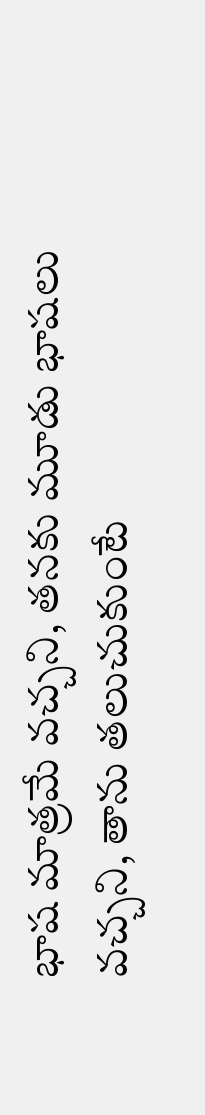భాష మాత్రమే వచ్చని, తనకు మూడు భాషలు వచ్చని, తాను తలుచుకుంటే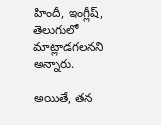హిందీ, ఇంగ్లీష్, తెలుగులో మాట్లాడగలనని అన్నారు.

అయితే, తన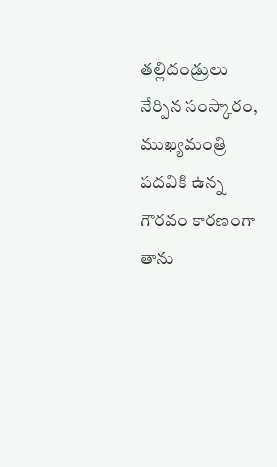తల్లిదండ్రులు నేర్పిన సంస్కారం, ముఖ్యమంత్రి పదవికి ఉన్న గౌరవం కారణంగా తాను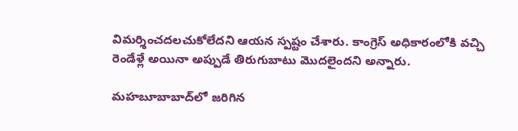విమర్శించదలచుకోలేదని ఆయన స్పష్టం చేశారు. కాంగ్రెస్ అధికారంలోకి వచ్చి రెండేళ్లే అయినా అప్పుడే తిరుగుబాటు మొదలైందని అన్నారు.

మహబూబాబాద్‌లో జరిగిన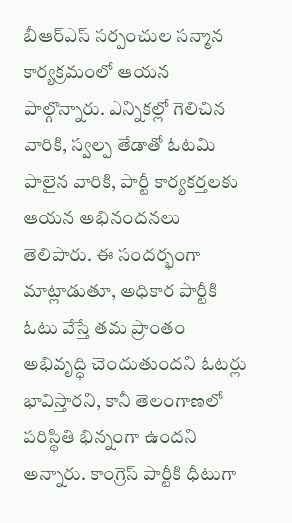బీఆర్‌ఎస్‌ సర్పంచుల సన్మాన కార్యక్రమంలో ఆయన పాల్గొన్నారు. ఎన్నికల్లో గెలిచిన వారికి, స్వల్ప తేడాతో ఓటమి పాలైన వారికి, పార్టీ కార్యకర్తలకు ఆయన అభినందనలు తెలిపారు. ఈ సందర్భంగా మాట్లాడుతూ, అధికార పార్టీకి ఓటు వేస్తే తమ ప్రాంతం అభివృద్ధి చెందుతుందని ఓటర్లు భావిస్తారని, కానీ తెలంగాణలో పరిస్థితి భిన్నంగా ఉందని అన్నారు. కాంగ్రెస్ పార్టీకి ధీటుగా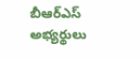బీఆర్ఎస్ అభ్యర్థులు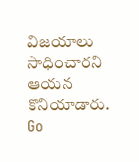విజయాలు సాధించారని ఆయన కొనియాడారు.
Go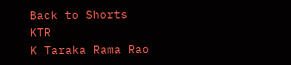Back to Shorts
KTR
K Taraka Rama Rao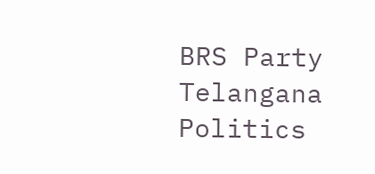BRS Party
Telangana Politics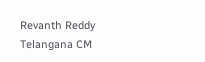Revanth Reddy
Telangana CM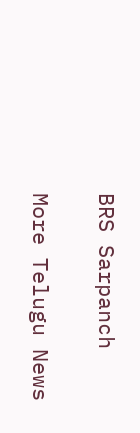BRS Sarpanch

More Telugu News